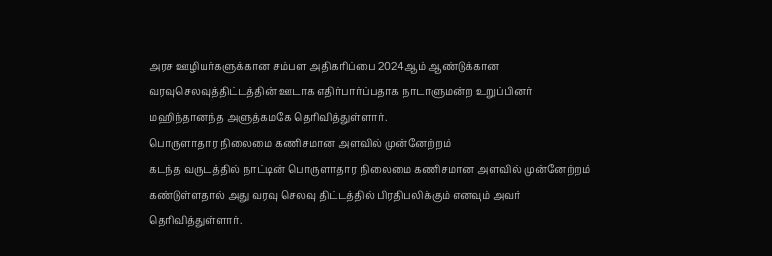அரச ஊழியர்களுக்கான சம்பள அதிகரிப்பை 2024ஆம் ஆண்டுக்கான வரவுசெலவுத்திட்டத்தின் ஊடாக எதிர்பார்ப்பதாக நாடாளுமன்ற உறுப்பினர் மஹிந்தானந்த அளுத்கமகே தெரிவித்துள்ளார்.
பொருளாதார நிலைமை கணிசமான அளவில் முன்னேற்றம்
கடந்த வருடத்தில் நாட்டின் பொருளாதார நிலைமை கணிசமான அளவில் முன்னேற்றம் கண்டுள்ளதால் அது வரவு செலவு திட்டத்தில் பிரதிபலிக்கும் எனவும் அவர் தெரிவித்துள்ளார்.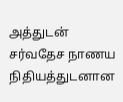அத்துடன் சர்வதேச நாணய நிதியத்துடனான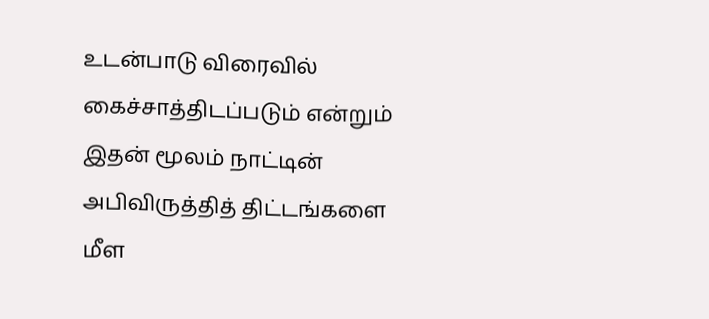உடன்பாடு விரைவில் கைச்சாத்திடப்படும் என்றும் இதன் மூலம் நாட்டின் அபிவிருத்தித் திட்டங்களை மீள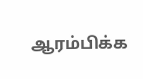ஆரம்பிக்க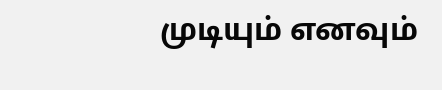முடியும் எனவும்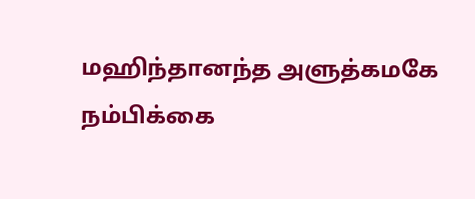மஹிந்தானந்த அளுத்கமகே நம்பிக்கை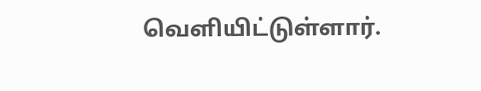வெளியிட்டுள்ளார்.